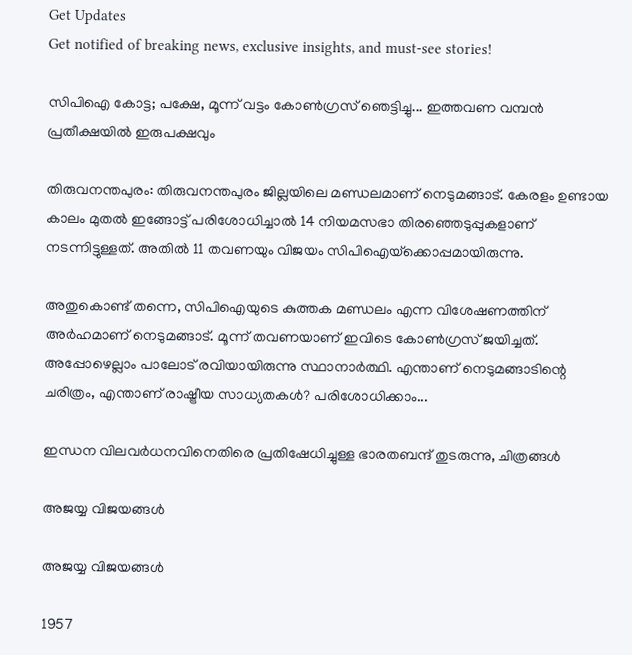Get Updates
Get notified of breaking news, exclusive insights, and must-see stories!

സിപിഐ കോട്ട; പക്ഷേ, മൂന്ന് വട്ടം കോണ്‍ഗ്രസ് ഞെട്ടിച്ചു... ഇത്തവണ വമ്പന്‍ പ്രതീക്ഷയില്‍ ഇരുപക്ഷവും

തിരുവനന്തപുരം: തിരുവനന്തപുരം ജില്ലയിലെ മണ്ഡലമാണ് നെടുമങ്ങാട്. കേരളം ഉണ്ടായ കാലം മുതല്‍ ഇങ്ങോട്ട് പരിശോധിച്ചാല്‍ 14 നിയമസഭാ തിരഞ്ഞെടുപ്പുകളാണ് നടന്നിട്ടുള്ളത്. അതില്‍ 11 തവണയും വിജയം സിപിഐയ്‌ക്കൊപ്പമായിരുന്നു.

അതുകൊണ്ട് തന്നെ, സിപിഐയുടെ കുത്തക മണ്ഡലം എന്ന വിശേഷണത്തിന് അര്‍ഹമാണ് നെടുമങ്ങാട്. മൂന്ന് തവണയാണ് ഇവിടെ കോണ്‍ഗ്രസ് ജയിച്ചത്. അപ്പോഴെല്ലാം പാലോട് രവിയായിരുന്നു സ്ഥാനാര്‍ത്ഥി. എന്താണ് നെടുമങ്ങാടിന്റെ ചരിത്രം, എന്താണ് രാഷ്ട്രീയ സാധ്യതകള്‍? പരിശോധിക്കാം...

ഇന്ധന വിലവര്‍ധനവിനെതിരെ പ്രതിഷേധിച്ചുള്ള ഭാരതബന്ദ് തുടരുന്നു, ചിത്രങ്ങള്‍

അജയ്യ വിജയങ്ങള്‍

അജയ്യ വിജയങ്ങള്‍

1957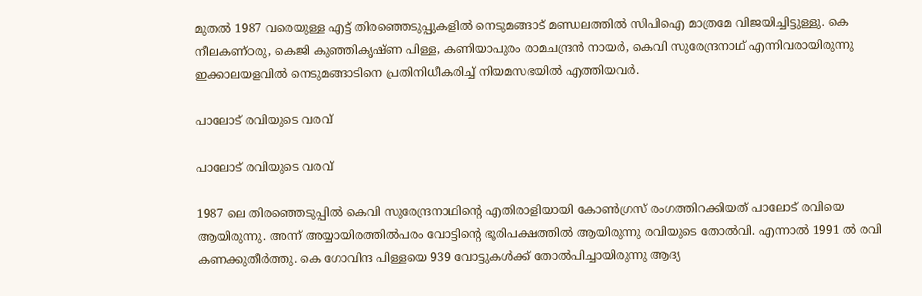മുതല്‍ 1987 വരെയുള്ള എട്ട് തിരഞ്ഞെടുപ്പുകളില്‍ നെടുമങ്ങാട് മണ്ഡലത്തില്‍ സിപിഐ മാത്രമേ വിജയിച്ചിട്ടുള്ളു. കെ നീലകണ്ഠരു, കെജി കുഞ്ഞികൃഷ്ണ പിള്ള, കണിയാപുരം രാമചന്ദ്രന്‍ നായര്‍, കെവി സുരേന്ദ്രനാഥ് എന്നിവരായിരുന്നു ഇക്കാലയളവില്‍ നെടുമങ്ങാടിനെ പ്രതിനിധീകരിച്ച് നിയമസഭയില്‍ എത്തിയവര്‍.

പാലോട് രവിയുടെ വരവ്

പാലോട് രവിയുടെ വരവ്

1987 ലെ തിരഞ്ഞെടുപ്പില്‍ കെവി സുരേന്ദ്രനാഥിന്റെ എതിരാളിയായി കോണ്‍ഗ്രസ് രംഗത്തിറക്കിയത് പാലോട് രവിയെ ആയിരുന്നു. അന്ന് അയ്യായിരത്തില്‍പരം വോട്ടിന്റെ ഭൂരിപക്ഷത്തില്‍ ആയിരുന്നു രവിയുടെ തോല്‍വി. എന്നാല്‍ 1991 ല്‍ രവി കണക്കുതീര്‍ത്തു. കെ ഗോവിന്ദ പിള്ളയെ 939 വോട്ടുകള്‍ക്ക് തോല്‍പിച്ചായിരുന്നു ആദ്യ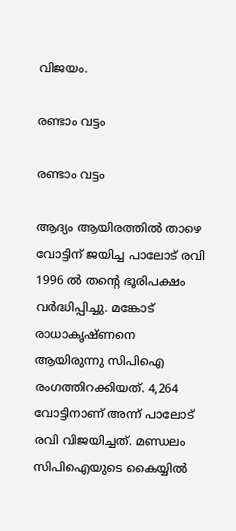വിജയം.

രണ്ടാം വട്ടം

രണ്ടാം വട്ടം

ആദ്യം ആയിരത്തില്‍ താഴെ വോട്ടിന് ജയിച്ച പാലോട് രവി 1996 ല്‍ തന്റെ ഭൂരിപക്ഷം വര്‍ദ്ധിപ്പിച്ചു. മങ്കോട് രാധാകൃഷ്ണനെ ആയിരുന്നു സിപിഐ രംഗത്തിറക്കിയത്. 4,264 വോട്ടിനാണ് അന്ന് പാലോട് രവി വിജയിച്ചത്. മണ്ഡലം സിപിഐയുടെ കൈയ്യില്‍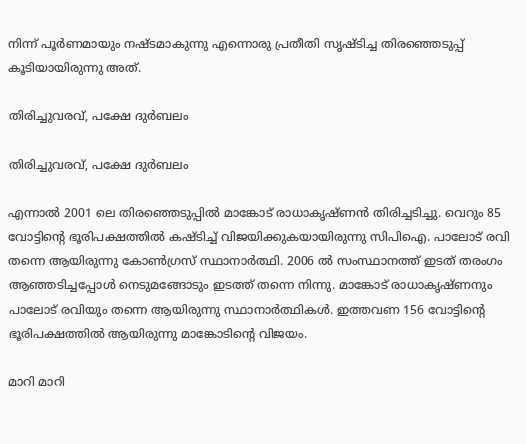നിന്ന് പൂര്‍ണമായും നഷ്ടമാകുന്നു എന്നൊരു പ്രതീതി സൃഷ്ടിച്ച തിരഞ്ഞെടുപ്പ് കൂടിയായിരുന്നു അത്.

തിരിച്ചുവരവ്, പക്ഷേ ദുര്‍ബലം

തിരിച്ചുവരവ്, പക്ഷേ ദുര്‍ബലം

എന്നാല്‍ 2001 ലെ തിരഞ്ഞെടുപ്പില്‍ മാങ്കോട് രാധാകൃഷ്ണന്‍ തിരിച്ചടിച്ചു. വെറും 85 വോട്ടിന്റെ ഭൂരിപക്ഷത്തില്‍ കഷ്ടിച്ച് വിജയിക്കുകയായിരുന്നു സിപിഐ. പാലോട് രവി തന്നെ ആയിരുന്നു കോണ്‍ഗ്രസ് സ്ഥാനാര്‍ത്ഥി. 2006 ല്‍ സംസ്ഥാനത്ത് ഇടത് തരംഗം ആഞ്ഞടിച്ചപ്പോള്‍ നെടുമങ്ങോടും ഇടത്ത് തന്നെ നിന്നു. മാങ്കോട് രാധാകൃഷ്ണനും പാലോട് രവിയും തന്നെ ആയിരുന്നു സ്ഥാനാര്‍ത്ഥികള്‍. ഇത്തവണ 156 വോട്ടിന്റെ ഭൂരിപക്ഷത്തില്‍ ആയിരുന്നു മാങ്കോടിന്റെ വിജയം.

മാറി മാറി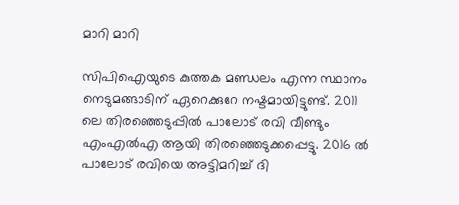മാറി മാറി

സിപിഐയുടെ കുത്തക മണ്ഡലം എന്ന സ്ഥാനം നെടുമങ്ങാടിന് ഏറെക്കുറേ നഷ്ടമായിട്ടുണ്ട്. 2011 ലെ തിരഞ്ഞെടുപ്പില്‍ പാലോട് രവി വീണ്ടും എംഎല്‍എ ആയി തിരഞ്ഞെടുക്കപ്പെട്ടു. 2016 ല്‍ പാലോട് രവിയെ അട്ടിമറിച്ച് ദി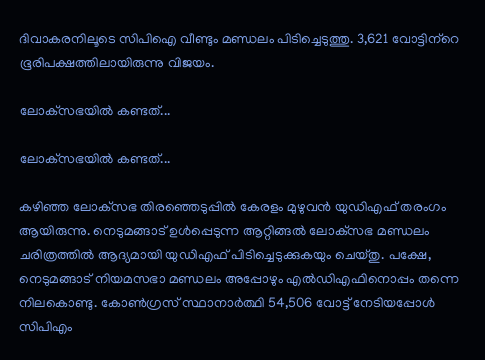ദിവാകരനിലൂടെ സിപിഐ വീണ്ടും മണ്ഡലം പിടിച്ചെടുത്തു. 3,621 വോട്ടിന്‌റെ ഭൂരിപക്ഷത്തിലായിരുന്നു വിജയം.

ലോക്‌സഭയില്‍ കണ്ടത്...

ലോക്‌സഭയില്‍ കണ്ടത്...

കഴിഞ്ഞ ലോക്‌സഭ തിരഞ്ഞെടുപ്പില്‍ കേരളം മുഴുവന്‍ യുഡിഎഫ് തരംഗം ആയിരുന്നു. നെടുമങ്ങാട് ഉള്‍പ്പെടുന്ന ആറ്റിങ്ങല്‍ ലോക്‌സഭ മണ്ഡലം ചരിത്രത്തില്‍ ആദ്യമായി യുഡിഎഫ് പിടിച്ചെടുക്കുകയും ചെയ്തു. പക്ഷേ, നെടുമങ്ങാട് നിയമസഭാ മണ്ഡലം അപ്പോഴും എല്‍ഡിഎഫിനൊപ്പം തന്നെ നിലകൊണ്ടു. കോണ്‍ഗ്രസ് സ്ഥാനാര്‍ത്ഥി 54,506 വോട്ട് നേടിയപ്പോള്‍ സിപിഎം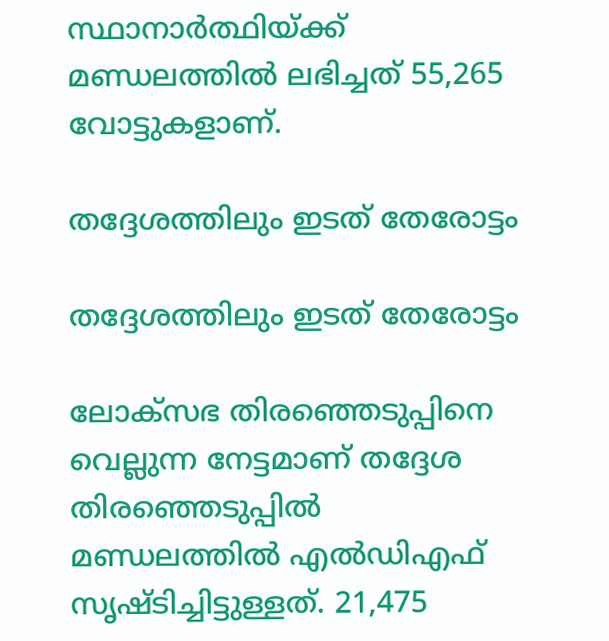സ്ഥാനാര്‍ത്ഥിയ്ക്ക് മണ്ഡലത്തില്‍ ലഭിച്ചത് 55,265 വോട്ടുകളാണ്.

തദ്ദേശത്തിലും ഇടത് തേരോട്ടം

തദ്ദേശത്തിലും ഇടത് തേരോട്ടം

ലോക്‌സഭ തിരഞ്ഞെടുപ്പിനെ വെല്ലുന്ന നേട്ടമാണ് തദ്ദേശ തിരഞ്ഞെടുപ്പില്‍ മണ്ഡലത്തില്‍ എല്‍ഡിഎഫ് സൃഷ്ടിച്ചിട്ടുള്ളത്. 21,475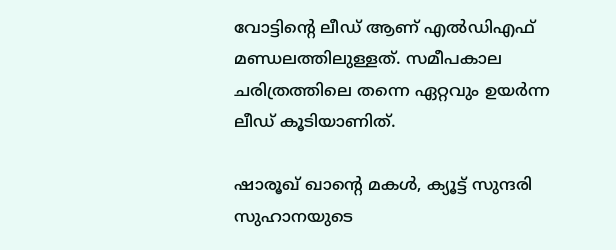വോട്ടിന്റെ ലീഡ് ആണ് എല്‍ഡിഎഫ് മണ്ഡലത്തിലുള്ളത്. സമീപകാല ചരിത്രത്തിലെ തന്നെ ഏറ്റവും ഉയര്‍ന്ന ലീഡ് കൂടിയാണിത്.

ഷാരൂഖ് ഖാന്‍റെ മകള്‍, ക്യൂട്ട് സുന്ദരി സുഹാനയുടെ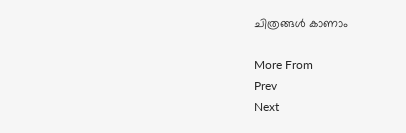ചിത്രങ്ങള്‍ കാണാം

More From
Prev
Next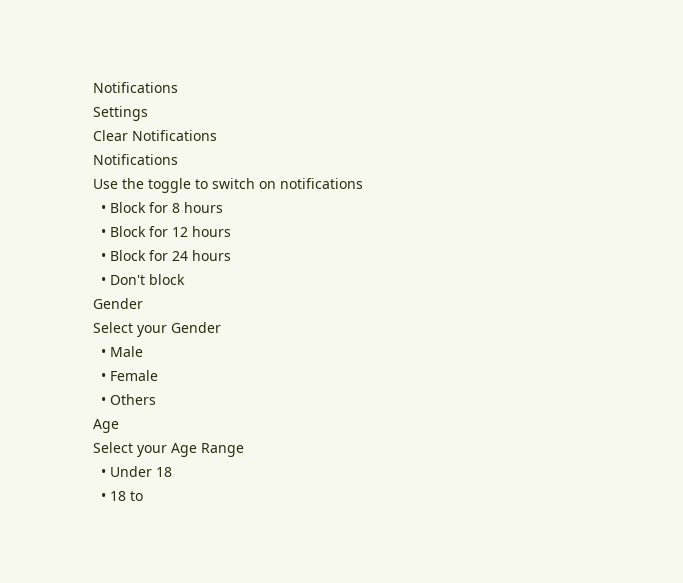Notifications
Settings
Clear Notifications
Notifications
Use the toggle to switch on notifications
  • Block for 8 hours
  • Block for 12 hours
  • Block for 24 hours
  • Don't block
Gender
Select your Gender
  • Male
  • Female
  • Others
Age
Select your Age Range
  • Under 18
  • 18 to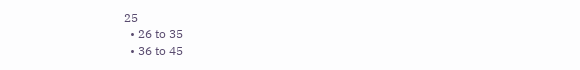25
  • 26 to 35
  • 36 to 45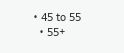• 45 to 55
  • 55+